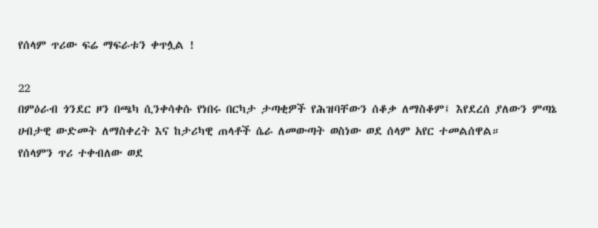የሰላም ጥሪው ፍሬ ማፍራቱን ቀጥሏል !

22
በምዕራብ ጎንደር ዞን በጫካ ሲንቀሳቀሱ የነበሩ በርካታ ታጣቂዎች የሕዝባቸውን ሰቆቃ ለማስቆም፤ እየደረሰ ያለውን ምጣኔ ሀብታዊ ውድመት ለማስቀረት እና ከታሪካዊ ጠላቶች ሴራ ለመውጣት ወስነው ወደ ሰላም አየር ተመልሰዋል።
የሰላምን ጥሪ ተቀብለው ወደ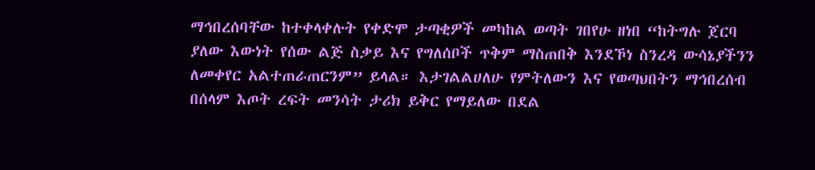ማኅበረሰባቸው ከተቀላቀሉት የቀድሞ ታጣቂዎች መካከል ወጣት ገበየሁ ዘነበ “ከትግሉ ጀርባ ያለው እውነት የሰው ልጅ ስቃይ እና የግለሰቦች ጥቅም ማስጠበቅ እንደኾነ ስንረዳ ውሳኔያችንን ለመቀየር አልተጠራጠርንም” ይላል። እታገልልሀለሁ የምትለውን እና የወጣህበትን ማኅበረሰብ በሰላም እጦት ረፍት መንሳት ታሪክ ይቅር የማይለው በደል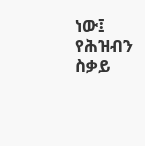ነው፤ የሕዝብን ስቃይ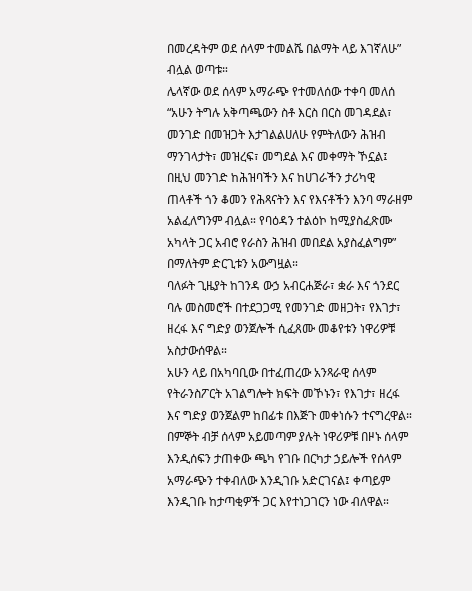በመረዳትም ወደ ሰላም ተመልሼ በልማት ላይ እገኛለሁ” ብሏል ወጣቱ።
ሌላኛው ወደ ሰላም አማራጭ የተመለሰው ተቀባ መለሰ “አሁን ትግሉ አቅጣጫውን ስቶ እርስ በርስ መገዳደል፣ መንገድ በመዝጋት እታገልልሀለሁ የምትለውን ሕዝብ ማንገላታት፣ መዝረፍ፣ መግደል እና መቀማት ኾኗል፤ በዚህ መንገድ ከሕዝባችን እና ከሀገራችን ታሪካዊ ጠላቶች ጎን ቆመን የሕጻናትን እና የእናቶችን እንባ ማራዘም አልፈለግንም ብሏል። የባዕዳን ተልዕኮ ከሚያስፈጽሙ አካላት ጋር አብሮ የራስን ሕዝብ መበደል አያስፈልግም” በማለትም ድርጊቱን አውግዟል።
ባለፉት ጊዜያት ከገንዳ ውኃ አብርሐጅራ፣ ቋራ እና ጎንደር ባሉ መስመሮች በተደጋጋሚ የመንገድ መዘጋት፣ የእገታ፣ ዘረፋ እና ግድያ ወንጀሎች ሲፈጸሙ መቆየቱን ነዋሪዎቹ አስታውሰዋል።
አሁን ላይ በአካባቢው በተፈጠረው አንጻራዊ ሰላም የትራንስፖርት አገልግሎት ክፍት መኾኑን፣ የእገታ፣ ዘረፋ እና ግድያ ወንጀልም ከበፊቱ በእጅጉ መቀነሱን ተናግረዋል።
በምኞት ብቻ ሰላም አይመጣም ያሉት ነዋሪዎቹ በዞኑ ሰላም እንዲሰፍን ታጠቀው ጫካ የገቡ በርካታ ኃይሎች የሰላም አማራጭን ተቀብለው እንዲገቡ አድርገናል፤ ቀጣይም እንዲገቡ ከታጣቂዎች ጋር እየተነጋገርን ነው ብለዋል።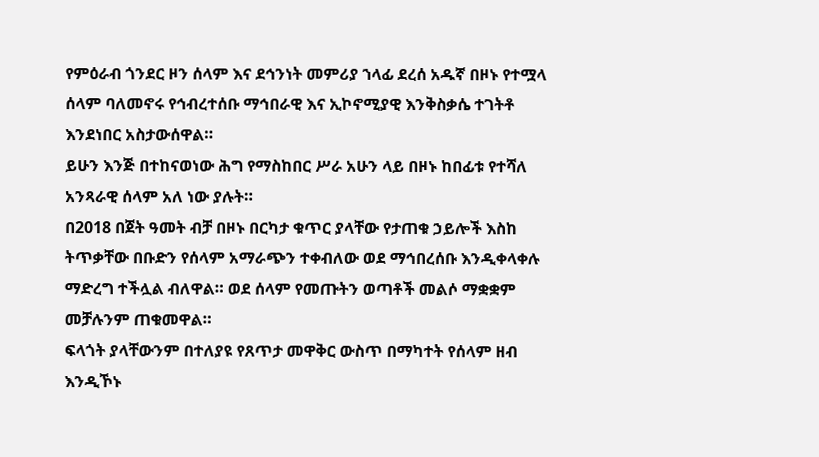የምዕራብ ጎንደር ዞን ሰላም እና ደኅንነት መምሪያ ኀላፊ ደረሰ አዱኛ በዞኑ የተሟላ ሰላም ባለመኖሩ የኅብረተሰቡ ማኅበራዊ እና ኢኮኖሚያዊ እንቅስቃሴ ተገትቶ እንደነበር አስታውሰዋል።
ይሁን እንጅ በተከናወነው ሕግ የማስከበር ሥራ አሁን ላይ በዞኑ ከበፊቱ የተሻለ አንጻራዊ ሰላም አለ ነው ያሉት።
በ2018 በጀት ዓመት ብቻ በዞኑ በርካታ ቁጥር ያላቸው የታጠቁ ኃይሎች እስከ ትጥቃቸው በቡድን የሰላም አማራጭን ተቀብለው ወደ ማኅበረሰቡ እንዲቀላቀሉ ማድረግ ተችሏል ብለዋል። ወደ ሰላም የመጡትን ወጣቶች መልሶ ማቋቋም መቻሉንም ጠቁመዋል።
ፍላጎት ያላቸውንም በተለያዩ የጸጥታ መዋቅር ውስጥ በማካተት የሰላም ዘብ እንዲኾኑ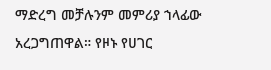ማድረግ መቻሉንም መምሪያ ኀላፊው አረጋግጠዋል። የዞኑ የሀገር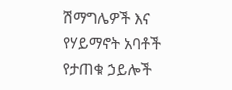ሽማግሌዎች እና የሃይማኖት አባቶች የታጠቁ ኃይሎች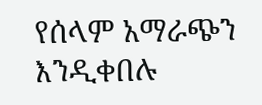የሰላም አማራጭን እንዲቀበሉ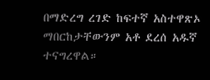በማድረግ ረገድ ከፍተኛ አስተዋጽኦ ማበርከታቸውንም አቶ ደረሰ አዱኛ ተናግረዋል።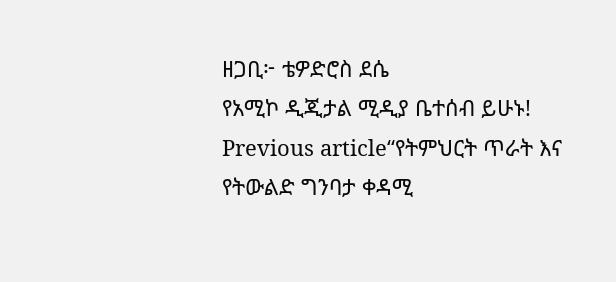ዘጋቢ፦ ቴዎድሮስ ደሴ
የአሚኮ ዲጂታል ሚዲያ ቤተሰብ ይሁኑ!
Previous article“የትምህርት ጥራት እና የትውልድ ግንባታ ቀዳሚ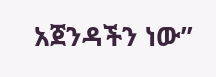አጀንዳችን ነው”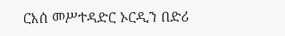ርእሰ መሥተዳድር ኦርዲን በድሪ